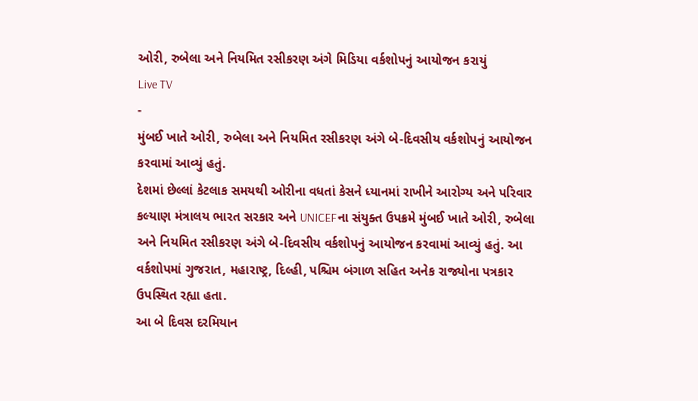ઓરી, રુબેલા અને નિયમિત રસીકરણ અંગે મિડિયા વર્કશોપનું આયોજન કરાયું
Live TV
-
મુંબઈ ખાતે ઓરી, રુબેલા અને નિયમિત રસીકરણ અંગે બે-દિવસીય વર્કશોપનું આયોજન કરવામાં આવ્યું હતું.
દેશમાં છેલ્લાં કેટલાક સમયથી ઓરીના વધતાં કેસને ધ્યાનમાં રાખીને આરોગ્ય અને પરિવાર કલ્યાણ મંત્રાલય ભારત સરકાર અને UNICEFના સંયુક્ત ઉપક્રમે મુંબઈ ખાતે ઓરી, રુબેલા અને નિયમિત રસીકરણ અંગે બે-દિવસીય વર્કશોપનું આયોજન કરવામાં આવ્યું હતું. આ વર્કશોપમાં ગુજરાત, મહારાષ્ટ્ર, દિલ્હી, પશ્ચિમ બંગાળ સહિત અનેક રાજ્યોના પત્રકાર ઉપસ્થિત રહ્યા હતા.
આ બે દિવસ દરમિયાન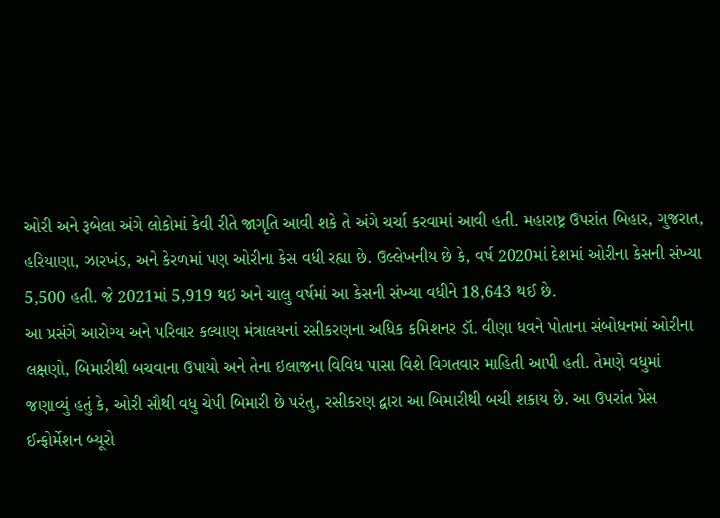ઓરી અને રૂબેલા અંગે લોકોમાં કેવી રીતે જાગૃતિ આવી શકે તે અંગે ચર્ચા કરવામાં આવી હતી. મહારાષ્ટ્ર ઉપરાંત બિહાર, ગુજરાત, હરિયાણા, ઝારખંડ, અને કેરળમાં પણ ઓરીના કેસ વધી રહ્યા છે. ઉલ્લેખનીય છે કે, વર્ષ 2020માં દેશમાં ઓરીના કેસની સંખ્યા 5,500 હતી. જે 2021માં 5,919 થઇ અને ચાલુ વર્ષમાં આ કેસની સંખ્યા વધીને 18,643 થઈ છે.
આ પ્રસંગે આરોગ્ય અને પરિવાર કલ્યાણ મંત્રાલયનાં રસીકરણના અધિક કમિશનર ડૉ. વીણા ધવને પોતાના સંબોધનમાં ઓરીના લક્ષણો, બિમારીથી બચવાના ઉપાયો અને તેના ઇલાજના વિવિધ પાસા વિશે વિગતવાર માહિતી આપી હતી. તેમણે વધુમાં જણાવ્યું હતું કે, ઓરી સૌથી વધુ ચેપી બિમારી છે પરંતુ, રસીકરણ દ્વારા આ બિમારીથી બચી શકાય છે. આ ઉપરાંત પ્રેસ ઈન્ફોર્મેશન બ્યૂરો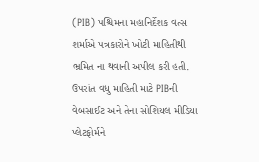(PIB) પશ્ચિમના મહાનિર્દેશક વત્સ શર્માએ પત્રકારોને ખોટી માહિતીથી ભ્રમિત ના થવાની અપીલ કરી હતી. ઉપરાંત વધુ માહિતી માટે PIBની વેબસાઈટ અને તેના સોશિયલ મીડિયા પ્લેટફોર્મને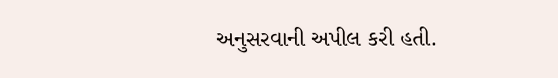અનુસરવાની અપીલ કરી હતી.